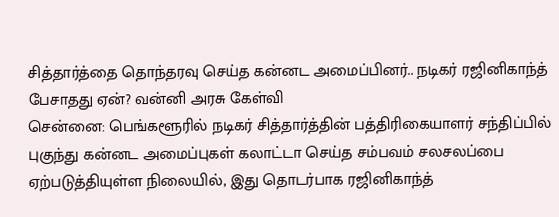சித்தார்த்தை தொந்தரவு செய்த கன்னட அமைப்பினர்.. நடிகர் ரஜினிகாந்த் பேசாதது ஏன்? வன்னி அரசு கேள்வி
சென்னை: பெங்களூரில் நடிகர் சித்தார்த்தின் பத்திரிகையாளர் சந்திப்பில் புகுந்து கன்னட அமைப்புகள் கலாட்டா செய்த சம்பவம் சலசலப்பை ஏற்படுத்தியுள்ள நிலையில், இது தொடர்பாக ரஜினிகாந்த்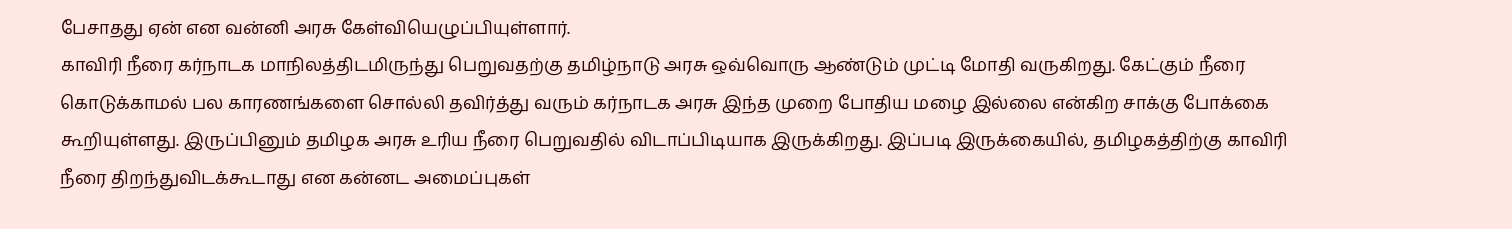பேசாதது ஏன் என வன்னி அரசு கேள்வியெழுப்பியுள்ளார்.
காவிரி நீரை கர்நாடக மாநிலத்திடமிருந்து பெறுவதற்கு தமிழ்நாடு அரசு ஒவ்வொரு ஆண்டும் முட்டி மோதி வருகிறது. கேட்கும் நீரை கொடுக்காமல் பல காரணங்களை சொல்லி தவிர்த்து வரும் கர்நாடக அரசு இந்த முறை போதிய மழை இல்லை என்கிற சாக்கு போக்கை கூறியுள்ளது. இருப்பினும் தமிழக அரசு உரிய நீரை பெறுவதில் விடாப்பிடியாக இருக்கிறது. இப்படி இருக்கையில், தமிழகத்திற்கு காவிரி நீரை திறந்துவிடக்கூடாது என கன்னட அமைப்புகள்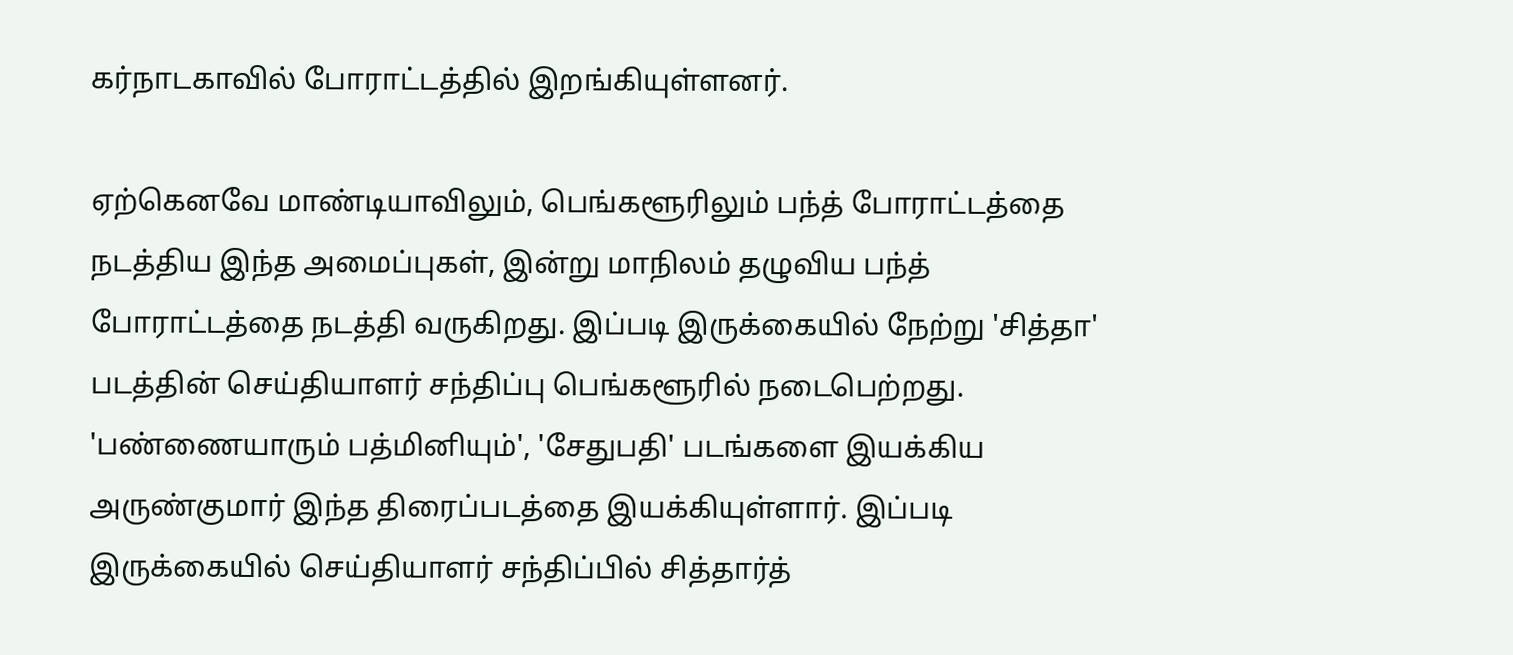கர்நாடகாவில் போராட்டத்தில் இறங்கியுள்ளனர்.

ஏற்கெனவே மாண்டியாவிலும், பெங்களூரிலும் பந்த் போராட்டத்தை நடத்திய இந்த அமைப்புகள், இன்று மாநிலம் தழுவிய பந்த் போராட்டத்தை நடத்தி வருகிறது. இப்படி இருக்கையில் நேற்று 'சித்தா' படத்தின் செய்தியாளர் சந்திப்பு பெங்களூரில் நடைபெற்றது. 'பண்ணையாரும் பத்மினியும்', 'சேதுபதி' படங்களை இயக்கிய அருண்குமார் இந்த திரைப்படத்தை இயக்கியுள்ளார். இப்படி இருக்கையில் செய்தியாளர் சந்திப்பில் சித்தார்த்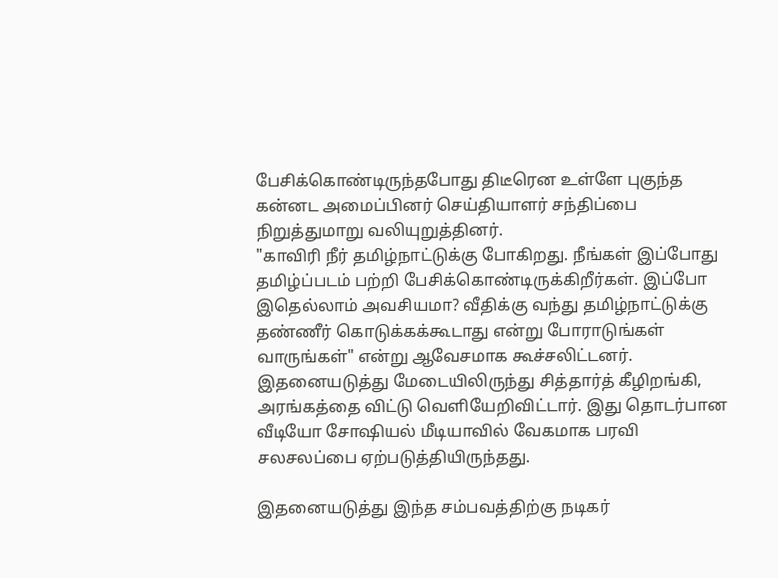பேசிக்கொண்டிருந்தபோது திடீரென உள்ளே புகுந்த கன்னட அமைப்பினர் செய்தியாளர் சந்திப்பை நிறுத்துமாறு வலியுறுத்தினர்.
"காவிரி நீர் தமிழ்நாட்டுக்கு போகிறது. நீங்கள் இப்போது தமிழ்ப்படம் பற்றி பேசிக்கொண்டிருக்கிறீர்கள். இப்போ இதெல்லாம் அவசியமா? வீதிக்கு வந்து தமிழ்நாட்டுக்கு தண்ணீர் கொடுக்கக்கூடாது என்று போராடுங்கள் வாருங்கள்" என்று ஆவேசமாக கூச்சலிட்டனர். இதனையடுத்து மேடையிலிருந்து சித்தார்த் கீழிறங்கி, அரங்கத்தை விட்டு வெளியேறிவிட்டார். இது தொடர்பான வீடியோ சோஷியல் மீடியாவில் வேகமாக பரவி சலசலப்பை ஏற்படுத்தியிருந்தது.

இதனையடுத்து இந்த சம்பவத்திற்கு நடிகர்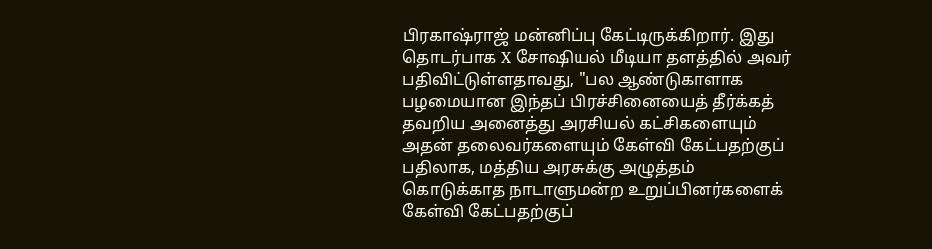பிரகாஷ்ராஜ் மன்னிப்பு கேட்டிருக்கிறார். இது தொடர்பாக X சோஷியல் மீடியா தளத்தில் அவர் பதிவிட்டுள்ளதாவது, "பல ஆண்டுகாளாக பழமையான இந்தப் பிரச்சினையைத் தீர்க்கத் தவறிய அனைத்து அரசியல் கட்சிகளையும் அதன் தலைவர்களையும் கேள்வி கேட்பதற்குப் பதிலாக, மத்திய அரசுக்கு அழுத்தம் கொடுக்காத நாடாளுமன்ற உறுப்பினர்களைக் கேள்வி கேட்பதற்குப்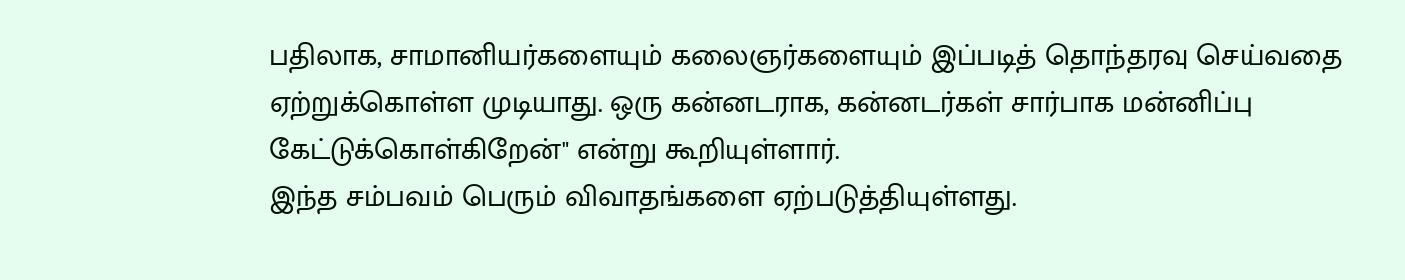பதிலாக, சாமானியர்களையும் கலைஞர்களையும் இப்படித் தொந்தரவு செய்வதை ஏற்றுக்கொள்ள முடியாது. ஒரு கன்னடராக, கன்னடர்கள் சார்பாக மன்னிப்பு கேட்டுக்கொள்கிறேன்" என்று கூறியுள்ளார்.
இந்த சம்பவம் பெரும் விவாதங்களை ஏற்படுத்தியுள்ளது.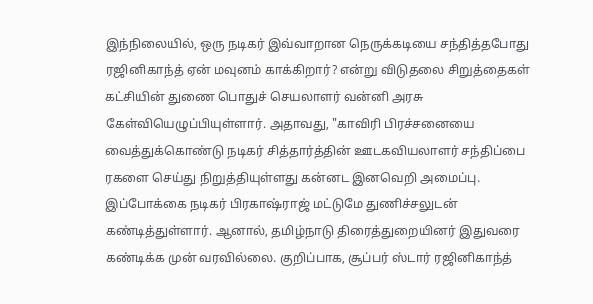இந்நிலையில், ஒரு நடிகர் இவ்வாறான நெருக்கடியை சந்தித்தபோது ரஜினிகாந்த் ஏன் மவுனம் காக்கிறார்? என்று விடுதலை சிறுத்தைகள் கட்சியின் துணை பொதுச் செயலாளர் வன்னி அரசு கேள்வியெழுப்பியுள்ளார். அதாவது, "காவிரி பிரச்சனையை வைத்துக்கொண்டு நடிகர் சித்தார்த்தின் ஊடகவியலாளர் சந்திப்பை ரகளை செய்து நிறுத்தியுள்ளது கன்னட இனவெறி அமைப்பு. இப்போக்கை நடிகர் பிரகாஷ்ராஜ் மட்டுமே துணிச்சலுடன் கண்டித்துள்ளார். ஆனால், தமிழ்நாடு திரைத்துறையினர் இதுவரை கண்டிக்க முன் வரவில்லை. குறிப்பாக, சூப்பர் ஸ்டார் ரஜினிகாந்த்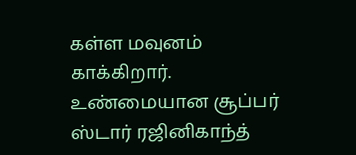கள்ள மவுனம் காக்கிறார். உண்மையான சூப்பர் ஸ்டார் ரஜினிகாந்த்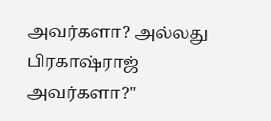அவர்களா? அல்லது பிரகாஷ்ராஜ் அவர்களா?"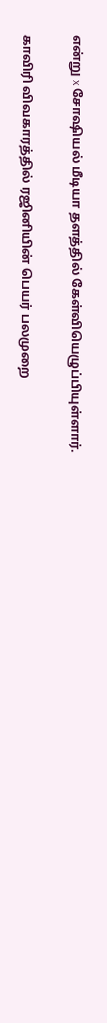என்று x சோஷியல் மீடியா தளத்தில் கேள்வியெழுப்பியுள்ளார்.

காவிரி விவகாரத்தில் ரஜினியின் பெயர் பலமுறை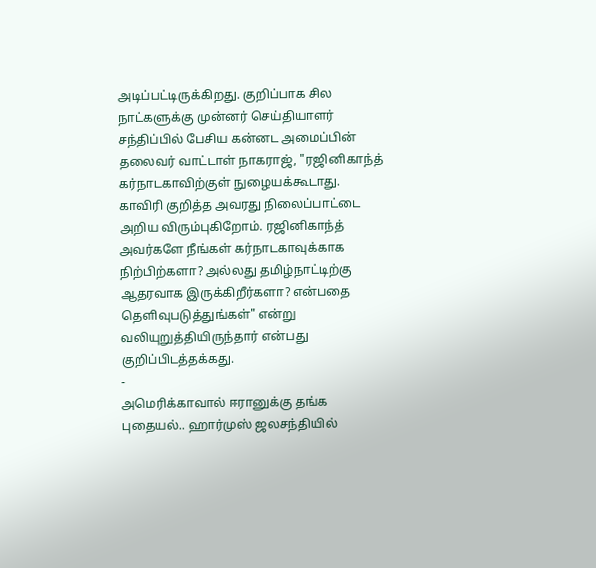அடிப்பட்டிருக்கிறது. குறிப்பாக சில நாட்களுக்கு முன்னர் செய்தியாளர் சந்திப்பில் பேசிய கன்னட அமைப்பின் தலைவர் வாட்டாள் நாகராஜ், "ரஜினிகாந்த் கர்நாடகாவிற்குள் நுழையக்கூடாது. காவிரி குறித்த அவரது நிலைப்பாட்டை அறிய விரும்புகிறோம். ரஜினிகாந்த் அவர்களே நீங்கள் கர்நாடகாவுக்காக நிற்பிற்களா? அல்லது தமிழ்நாட்டிற்கு ஆதரவாக இருக்கிறீர்களா? என்பதை தெளிவுபடுத்துங்கள்" என்று வலியுறுத்தியிருந்தார் என்பது குறிப்பிடத்தக்கது.
-
அமெரிக்காவால் ஈரானுக்கு தங்க புதையல்.. ஹார்முஸ் ஜலசந்தியில்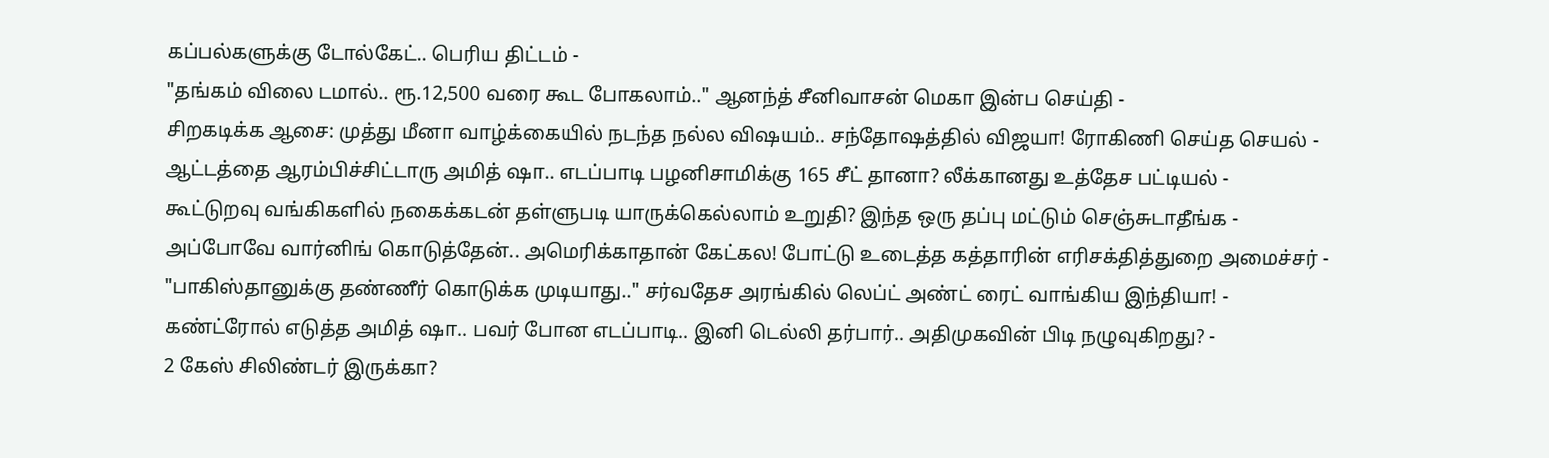கப்பல்களுக்கு டோல்கேட்.. பெரிய திட்டம் -
"தங்கம் விலை டமால்.. ரூ.12,500 வரை கூட போகலாம்.." ஆனந்த் சீனிவாசன் மெகா இன்ப செய்தி -
சிறகடிக்க ஆசை: முத்து மீனா வாழ்க்கையில் நடந்த நல்ல விஷயம்.. சந்தோஷத்தில் விஜயா! ரோகிணி செய்த செயல் -
ஆட்டத்தை ஆரம்பிச்சிட்டாரு அமித் ஷா.. எடப்பாடி பழனிசாமிக்கு 165 சீட் தானா? லீக்கானது உத்தேச பட்டியல் -
கூட்டுறவு வங்கிகளில் நகைக்கடன் தள்ளுபடி யாருக்கெல்லாம் உறுதி? இந்த ஒரு தப்பு மட்டும் செஞ்சுடாதீங்க -
அப்போவே வார்னிங் கொடுத்தேன்.. அமெரிக்காதான் கேட்கல! போட்டு உடைத்த கத்தாரின் எரிசக்தித்துறை அமைச்சர் -
"பாகிஸ்தானுக்கு தண்ணீர் கொடுக்க முடியாது.." சர்வதேச அரங்கில் லெப்ட் அண்ட் ரைட் வாங்கிய இந்தியா! -
கண்ட்ரோல் எடுத்த அமித் ஷா.. பவர் போன எடப்பாடி.. இனி டெல்லி தர்பார்.. அதிமுகவின் பிடி நழுவுகிறது? -
2 கேஸ் சிலிண்டர் இருக்கா?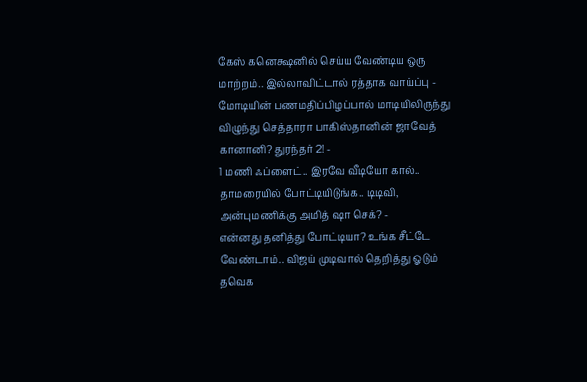கேஸ் கனெக்ஷனில் செய்ய வேண்டிய ஒரு மாற்றம்.. இல்லாவிட்டால் ரத்தாக வாய்ப்பு -
மோடியின் பணமதிப்பிழப்பால் மாடியிலிருந்து விழுந்து செத்தாரா பாகிஸ்தானின் ஜாவேத் கானானி? துரந்தர் 2! -
1 மணி ஃப்ளைட்.. இரவே வீடியோ கால்.. தாமரையில் போட்டியிடுங்க.. டிடிவி, அன்புமணிக்கு அமித் ஷா செக்? -
என்னது தனித்து போட்டியா? உங்க சீட்டே வேண்டாம்.. விஜய் முடிவால் தெறித்து ஓடும் தவெக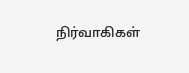நிர்வாகிகள்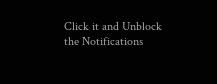Click it and Unblock the Notifications